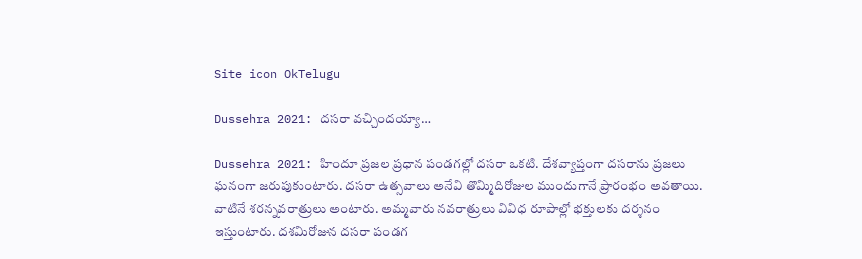Site icon OkTelugu

Dussehra 2021: దసరా వచ్చిందయ్యా…

Dussehra 2021: హిందూ ప్రజల ప్రధాన పండగల్లో దసరా ఒకటి. దేశవ్యాప్తంగా దసరాను ప్రజలు ఘనంగా జరుపుకుంటారు. దసరా ఉత్సవాలు అనేవి తొమ్మిదిరోజుల ముందుగానే ప్రారంభం అవతాయి. వాటినే శరన్నవరాత్రులు అంటారు. అమ్మవారు నవరాత్రులు వివిధ రూపాల్లో భక్తులకు దర్శనం ఇస్తుంటారు. దశమిరోజున దసరా పండగ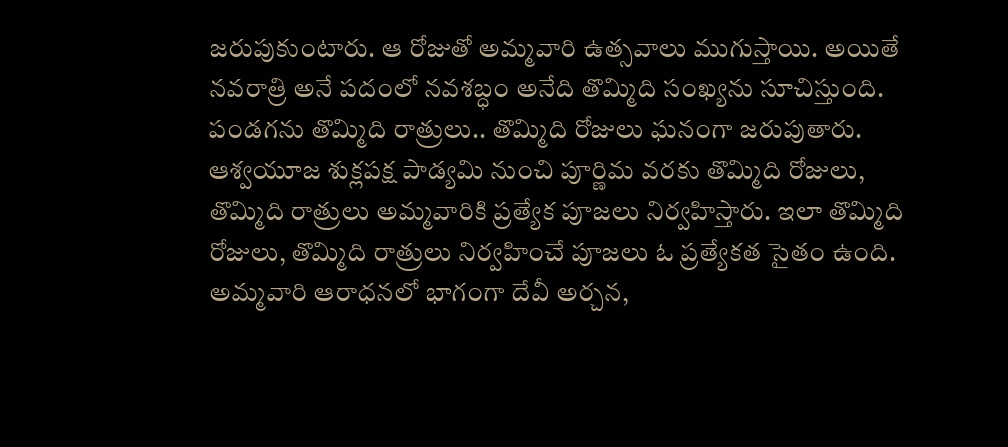జరుపుకుంటారు. ఆ రోజుతో అమ్మవారి ఉత్సవాలు ముగుస్తాయి. అయితే నవరాత్రి అనే పదంలో నవశబ్ధం అనేది తొమ్మిది సంఖ్యను సూచిస్తుంది. పండగను తొమ్మిది రాత్రులు.. తొమ్మిది రోజులు ఘనంగా జరుపుతారు. ఆశ్వయూజ శుక్లపక్ష పాడ్యమి నుంచి పూర్ణిమ వరకు తొమ్మిది రోజులు, తొమ్మిది రాత్రులు అమ్మవారికి ప్రత్యేక పూజలు నిర్వహిస్తారు. ఇలా తొమ్మిది రోజులు, తొమ్మిది రాత్రులు నిర్వహించే పూజలు ఓ ప్రత్యేకత సైతం ఉంది. అమ్మవారి ఆరాధనలో భాగంగా దేవీ అర్చన,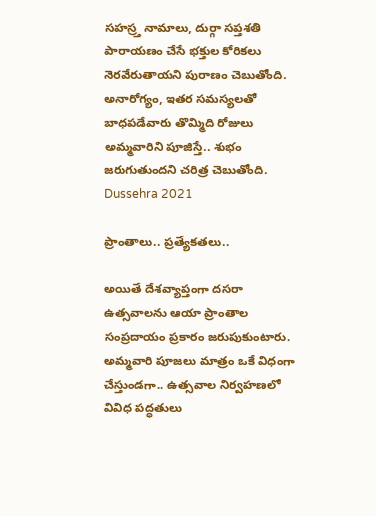సహస్ర్త నామాలు, దుర్గా సప్తశతి పారాయణం చేసే భక్తుల కోరికలు నెరవేరుతాయని పురాణం చెబుతోంది. అనారోగ్యం, ఇతర సమస్యలతో బాధపడేవారు తొమ్మిది రోజులు అమ్మవారిని పూజిస్తే.. శుభం జరుగుతుందని చరిత్ర చెబుతోంది.
Dussehra 2021

ప్రాంతాలు.. ప్రత్యేకతలు..

అయితే దేశవ్యాప్తంగా దసరా ఉత్సవాలను ఆయా ప్రాంతాల సంప్రదాయం ప్రకారం జరుపుకుంటారు. అమ్మవారి పూజలు మాత్రం ఒకే విధంగా చేస్తుండగా.. ఉత్సవాల నిర్వహణలో వివిధ పద్ధతులు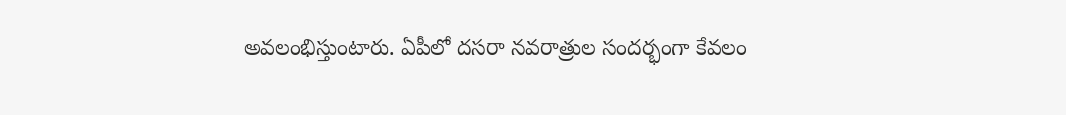అవలంభిస్తుంటారు. ఏపీలో దసరా నవరాత్రుల సందర్భంగా కేవలం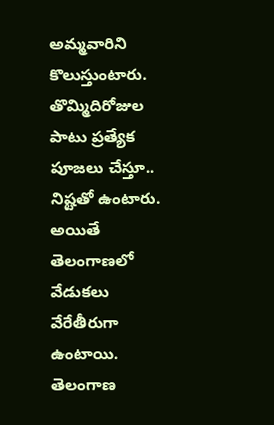అమ్మవారిని కొలుస్తుంటారు. తొమ్మిదిరోజుల పాటు ప్రత్యేక పూజలు చేస్తూ.. నిష్టతో ఉంటారు. అయితే తెలంగాణలో వేడుకలు వేరేతీరుగా ఉంటాయి. తెలంగాణ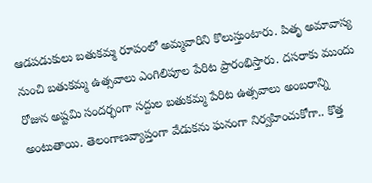ఆడపడుకులు బతుకమ్మ రూపంలో అమ్మవారిని కొలుస్తుంటారు. పితృ అమావాస్య నుంచి బతుకమ్మ ఉత్సవాలు ఎంగిలిపూల పేరిట ప్రారంభిస్తారు. దసరాకు ముందు రోజున అష్టమి సందర్భంగా సద్దుల బతుకమ్మ పేరిట ఉత్సవాలు అంబరాన్ని అంటుతాయి. తెలంగాణవ్యాప్తంగా వేడుకను ఘనంగా నిర్వహించుకోగా.. కొత్త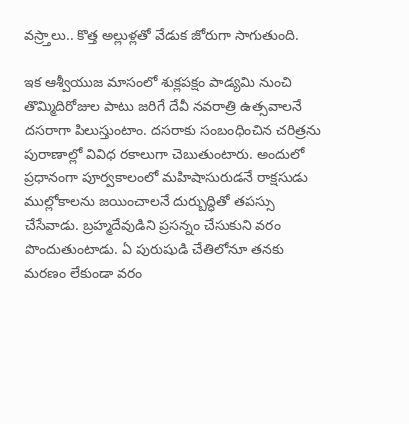వస్ర్తాలు.. కొత్త అల్లుళ్లతో వేడుక జోరుగా సాగుతుంది.

ఇక ఆశ్వీయుజ మాసంలో శుక్లపక్షం పాడ్యమి నుంచి తొమ్మిదిరోజుల పాటు జరిగే దేవీ నవరాత్రి ఉత్సవాలనే దసరాగా పిలుస్తుంటాం. దసరాకు సంబంధించిన చరిత్రను పురాణాల్లో వివిధ రకాలుగా చెబుతుంటారు. అందులో ప్రధానంగా పూర్వకాలంలో మహిషాసురుడనే రాక్షసుడు ముల్లోకాలను జయించాలనే దుర్బుద్ధితో తపస్సు చేసేవాడు. బ్రహ్మదేవుడిని ప్రసన్నం చేసుకుని వరం పొందుతుంటాడు. ఏ పురుషుడి చేతిలోనూ తనకు మరణం లేకుండా వరం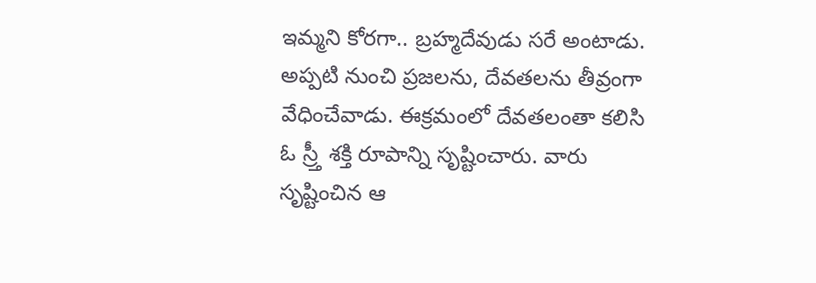ఇమ్మని కోరగా.. బ్రహ్మదేవుడు సరే అంటాడు. అప్పటి నుంచి ప్రజలను, దేవతలను తీవ్రంగా వేధించేవాడు. ఈక్రమంలో దేవతలంతా కలిసి ఓ స్ర్తీ శక్తి రూపాన్ని సృష్టించారు. వారు సృష్టించిన ఆ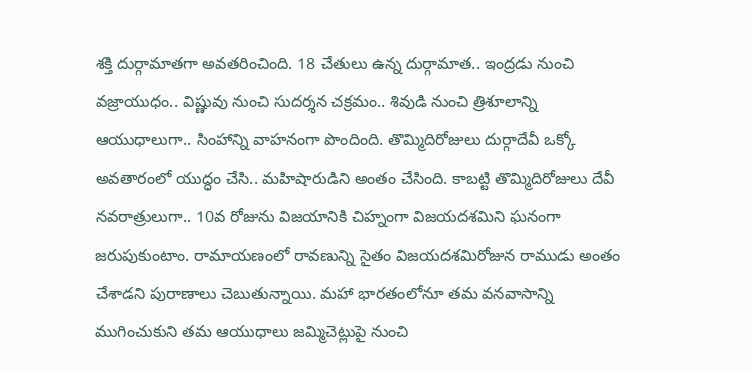శక్తి దుర్గామాతగా అవతరించింది. 18 చేతులు ఉన్న దుర్గామాత.. ఇంద్రడు నుంచి వజ్రాయుధం.. విష్ణువు నుంచి సుదర్శన చక్రమం.. శివుడి నుంచి త్రిశూలాన్ని ఆయుధాలుగా.. సింహాన్ని వాహనంగా పొందింది. తొమ్మిదిరోజులు దుర్గాదేవీ ఒక్కో అవతారంలో యుద్ధం చేసి.. మహిషారుడిని అంతం చేసింది. కాబట్టి తొమ్మిదిరోజులు దేవీ నవరాత్రులుగా.. 10వ రోజును విజయానికి చిహ్నంగా విజయదశమిని ఘనంగా జరుపుకుంటాం. రామాయణంలో రావణున్ని సైతం విజయదశమిరోజున రాముడు అంతం చేశాడని పురాణాలు చెబుతున్నాయి. మహా భారతంలోనూ తమ వనవాసాన్ని ముగించుకుని తమ ఆయుధాలు జమ్మిచెట్లుపై నుంచి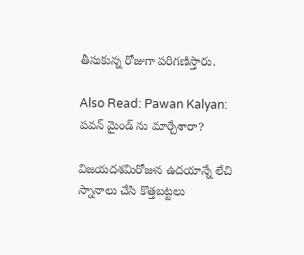తీసుకున్న రోజుగా పరిగణిస్తారు.

Also Read: Pawan Kalyan: పవన్ మైండ్ ను మార్చేశారా?

విజయదశమిరోజున ఉదయాన్నే లేచి స్నానాలు చేసి కొత్తబట్టలు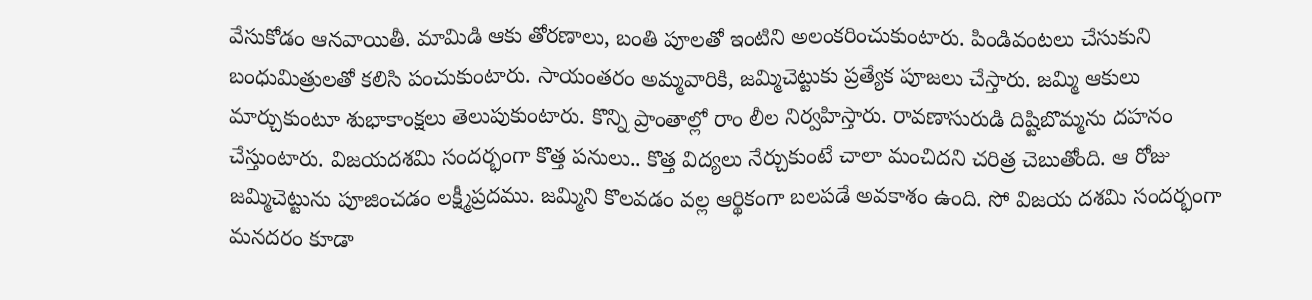వేసుకోడం ఆనవాయితీ. మామిడి ఆకు తోరణాలు, బంతి పూలతో ఇంటిని అలంకరించుకుంటారు. పిండివంటలు చేసుకుని బంధుమిత్రులతో కలిసి పంచుకుంటారు. సాయంతరం అమ్మవారికి, జమ్మిచెట్టుకు ప్రత్యేక పూజలు చేస్తారు. జమ్మి ఆకులు మార్చుకుంటూ శుభాకాంక్షలు తెలుపుకుంటారు. కొన్ని ప్రాంతాల్లో రాం లీల నిర్వహిస్తారు. రావణాసురుడి దిష్టిబొమ్మను దహనం చేస్తుంటారు. విజయదశమి సందర్భంగా కొత్త పనులు.. కొత్త విద్యలు నేర్చుకుంటే చాలా మంచిదని చరిత్ర చెబుతోంది. ఆ రోజు జమ్మిచెట్టును పూజించడం లక్ష్మీప్రదము. జమ్మిని కొలవడం వల్ల ఆర్థికంగా బలపడే అవకాశం ఉంది. సో విజయ దశమి సందర్భంగా మనదరం కూడా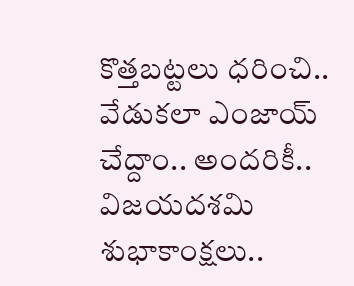కొత్తబట్టలు ధరించి.. వేడుకలా ఎంజాయ్ చేద్దాం.. అందరికీ.. విజయదశమి శుభాకాంక్షలు..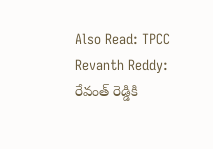Also Read: TPCC Revanth Reddy: రేవంత్ రెడ్డికి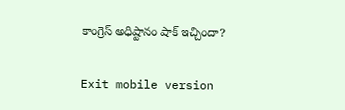కాంగ్రెస్ అధిష్టానం షాక్ ఇచ్చిందా?

Exit mobile version